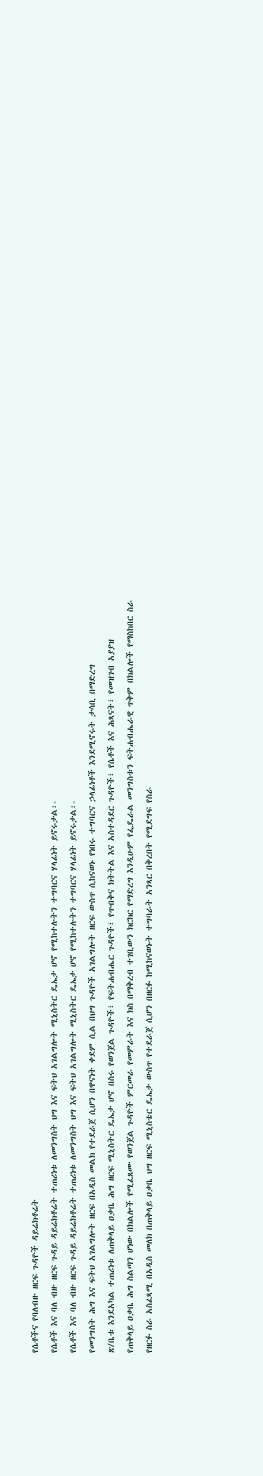የሴቶችና የባለብዙ ዘርፍ ጉዳዮች ዳይሬክቶሬት
የሴቶች እና ባለ ብዙ ዘርፍ ጉዳይ ዳይሬክቶሬት ተጠሪነቱ ለመንግስት ህግ እና ፍትህ አገልግሎት ሚኒስትር ዴኤታ ሆኖ የሚከተሉትን ተግባርና ሃላፊነት ይኖሩታል፡-
የሴቶች እና ባለ ብዙ ዘርፍ ጉዳይ ዳይሬክቶሬት ተጠሪነቱ ለመንግስት ህግ እና ፍትህ አገልግሎት ሚኒስትር ዴኤታ ሆኖ የሚከተሉትን ተግባርና ሃላፊነት ይኖሩታል፡-
የመንግስት ሕግ እና ፍትህ አገልግሎት ዘርፍ በአዲስ መልክ የተደራጀ ሲሆን በዋናነት ቀደም ሲል በህግ ጉዳዮች አገልግሎት ዘርፍ ውስጥ ሲከናወኑ የነበሩ ተግባርና ኃላፊነቶች እንደሚኖሩት ታሳቢ በማድረግ
ጽ/ቤቱ እንደአካል ተጠሪነቱ ለጠቅላይ ዐቃቤ ሕግ ዘርፍ ሚኒስትር ዴኤታ ሆኖ በስሩ የወንጀል ጉዳዮች፣ የፍትሐብሔር ጉዳዮች፣ የጥብቅና ክትትል እና አስተዳደር ጉዳዮች፣ የሴቶች እና ሕጻናት፣ የመዝገብ አያያዝ
የጠቅላይ ዐቃቤ ሕግ ስልጣን ሆነው በክልሎች የሚፈጸሙ የወንጀል ጉዳዮች ምርመራ የመምራት እና ክስ በማቅረብ ተገቢውን ክርክር የማድረግ እንዲሁም የፌዴራል መንግስቱን ፍትሐብሔራዊ ጥቅም በክልሎች የማስከበር ስራ
የዘርፉ ስራ አስፈጻሚ በአዲስ መለክ በጠቅላይ ዐቃቤ ህግ ዘርፍ ሚኒስቴር ዴኤታ ውስጥ የተደራጀ ሲሆን በዘርፉ ከሚከናወኑት ተግባራት አንጻር በቅረበት የሚደግፍ የስራ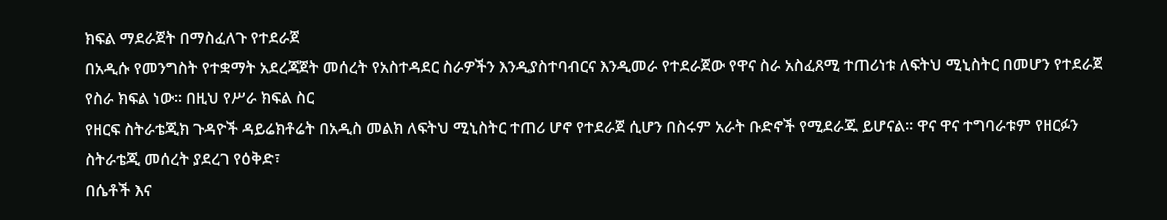ክፍል ማደራጀት በማስፈለጉ የተደራጀ
በአዲሱ የመንግስት የተቋማት አደረጃጀት መሰረት የአስተዳደር ስራዎችን እንዲያስተባብርና እንዲመራ የተደራጀው የዋና ስራ አስፈጸሚ ተጠሪነቱ ለፍትህ ሚኒስትር በመሆን የተደራጀ የስራ ክፍል ነው፡፡ በዚህ የሥራ ክፍል ስር
የዘርፍ ስትራቴጂክ ጉዳዮች ዳይሬክቶሬት በአዲስ መልክ ለፍትህ ሚኒስትር ተጠሪ ሆኖ የተደራጀ ሲሆን በስሩም አራት ቡድኖች የሚደራጁ ይሆናል፡፡ ዋና ዋና ተግባራቱም የዘርፉን ስትራቴጂ መሰረት ያደረገ የዕቅድ፣
በሴቶች እና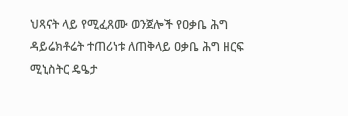ህጻናት ላይ የሚፈጸሙ ወንጀሎች የዐቃቤ ሕግ ዳይሬክቶሬት ተጠሪነቱ ለጠቅላይ ዐቃቤ ሕግ ዘርፍ ሚኒስትር ዴዔታ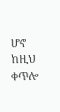ሆኖ ከዚህ ቀጥሎ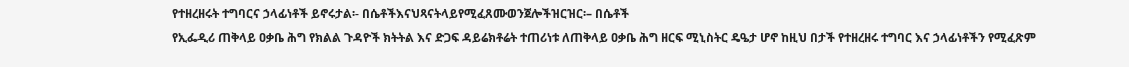የተዘረዘሩት ተግባርና ኃላፊነቶች ይኖሩታል፡- በሴቶችእናህጻናትላይየሚፈጸሙወንጀሎችዝርዝር፡– በሴቶች
የኢፌዲሪ ጠቅላይ ዐቃቤ ሕግ የክልል ጉዳዮች ክትትል እና ድጋፍ ዳይሬክቶሬት ተጠሪነቱ ለጠቅላይ ዐቃቤ ሕግ ዘርፍ ሚኒስትር ዴዔታ ሆኖ ከዚህ በታች የተዘረዘሩ ተግባር እና ኃላፊነቶችን የሚፈጽም